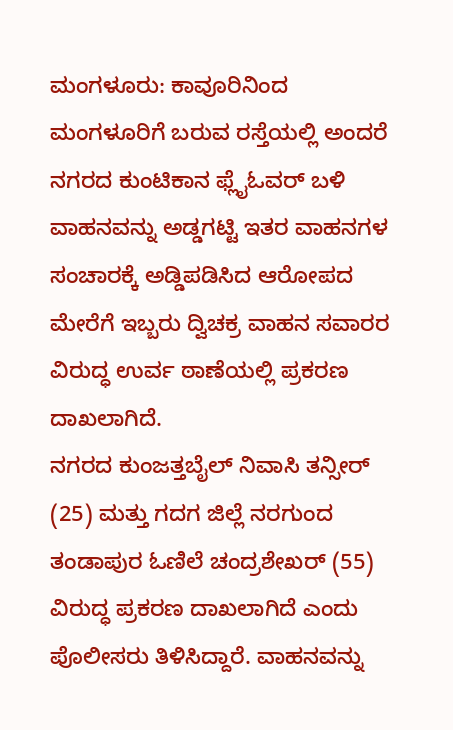ಮಂಗಳೂರು: ಕಾವೂರಿನಿಂದ ಮಂಗಳೂರಿಗೆ ಬರುವ ರಸ್ತೆಯಲ್ಲಿ ಅಂದರೆ ನಗರದ ಕುಂಟಿಕಾನ ಫ್ಲೈಓವರ್ ಬಳಿ ವಾಹನವನ್ನು ಅಡ್ಡಗಟ್ಟಿ ಇತರ ವಾಹನಗಳ ಸಂಚಾರಕ್ಕೆ ಅಡ್ಡಿಪಡಿಸಿದ ಆರೋಪದ ಮೇರೆಗೆ ಇಬ್ಬರು ದ್ವಿಚಕ್ರ ವಾಹನ ಸವಾರರ ವಿರುದ್ಧ ಉರ್ವ ಠಾಣೆಯಲ್ಲಿ ಪ್ರಕರಣ ದಾಖಲಾಗಿದೆ.
ನಗರದ ಕುಂಜತ್ತಬೈಲ್ ನಿವಾಸಿ ತನ್ಸೀರ್ (25) ಮತ್ತು ಗದಗ ಜಿಲ್ಲೆ ನರಗುಂದ ತಂಡಾಪುರ ಓಣಿಲೆ ಚಂದ್ರಶೇಖರ್ (55) ವಿರುದ್ಧ ಪ್ರಕರಣ ದಾಖಲಾಗಿದೆ ಎಂದು ಪೊಲೀಸರು ತಿಳಿಸಿದ್ದಾರೆ. ವಾಹನವನ್ನು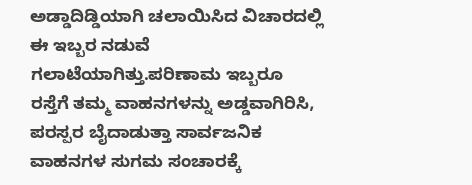ಅಡ್ಡಾದಿಡ್ಡಿಯಾಗಿ ಚಲಾಯಿಸಿದ ವಿಚಾರದಲ್ಲಿ ಈ ಇಬ್ಬರ ನಡುವೆ ಗಲಾಟೆಯಾಗಿತ್ತು.ಪರಿಣಾಮ ಇಬ್ಬರೂ ರಸ್ತೆಗೆ ತಮ್ಮ ವಾಹನಗಳನ್ನು ಅಡ್ಡವಾಗಿರಿಸಿ, ಪರಸ್ಪರ ಬೈದಾಡುತ್ತಾ ಸಾರ್ವಜನಿಕ ವಾಹನಗಳ ಸುಗಮ ಸಂಚಾರಕ್ಕೆ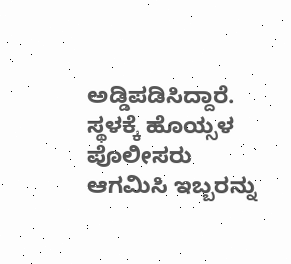ಅಡ್ಡಿಪಡಿಸಿದ್ದಾರೆ. ಸ್ಥಳಕ್ಕೆ ಹೊಯ್ಸಳ ಪೊಲೀಸರು ಆಗಮಿಸಿ ಇಬ್ಬರನ್ನು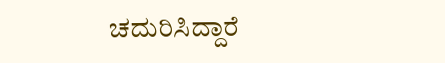ಚದುರಿಸಿದ್ದಾರೆ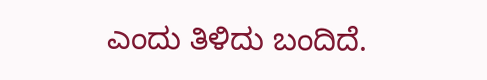ಎಂದು ತಿಳಿದು ಬಂದಿದೆ.